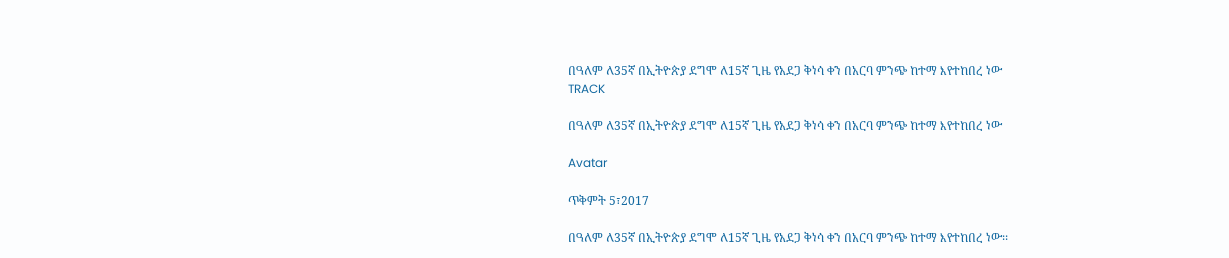በዓለም ለ35ኛ በኢትዮጵያ ደግሞ ለ15ኛ ጊዜ የአደጋ ቅነሳ ቀን በአርባ ምንጭ ከተማ እየተከበረ ነው
TRACK

በዓለም ለ35ኛ በኢትዮጵያ ደግሞ ለ15ኛ ጊዜ የአደጋ ቅነሳ ቀን በአርባ ምንጭ ከተማ እየተከበረ ነው

Avatar

ጥቅምት 5፣2017

በዓለም ለ35ኛ በኢትዮጵያ ደግሞ ለ15ኛ ጊዜ የአደጋ ቅነሳ ቀን በአርባ ምንጭ ከተማ እየተከበረ ነው፡፡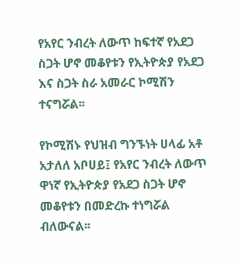የአየር ንብረት ለውጥ ከፍተኛ የአደጋ ስጋት ሆኖ መቆየቱን የኢትዮጵያ የአደጋ እና ስጋት ስራ አመራር ኮሚሽን ተናግሯል፡፡

የኮሚሽኑ የህዝብ ግንኙነት ሀላፊ አቶ አታለለ አቦሀይ፤ የአየር ንብረት ለውጥ ዋነኛ የኢትዮጵያ የአደጋ ስጋት ሆኖ መቆየቱን በመድረኩ ተነግሯል ብለውናል፡፡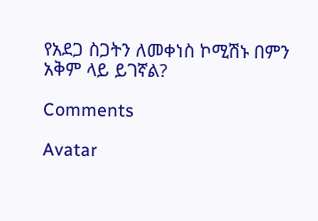የአደጋ ስጋትን ለመቀነስ ኮሚሽኑ በምን አቅም ላይ ይገኛል?

Comments

Avatar